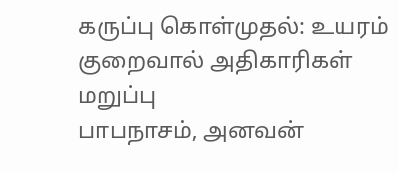கருப்பு கொள்முதல்: உயரம் குறைவால் அதிகாரிகள் மறுப்பு
பாபநாசம், அனவன்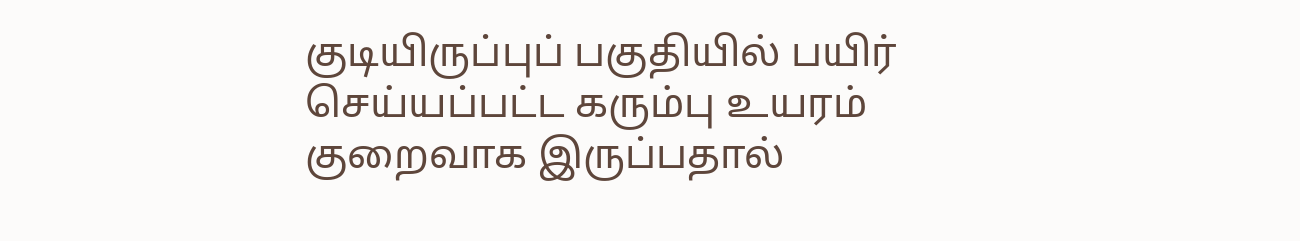குடியிருப்புப் பகுதியில் பயிர் செய்யப்பட்ட கரும்பு உயரம் குறைவாக இருப்பதால்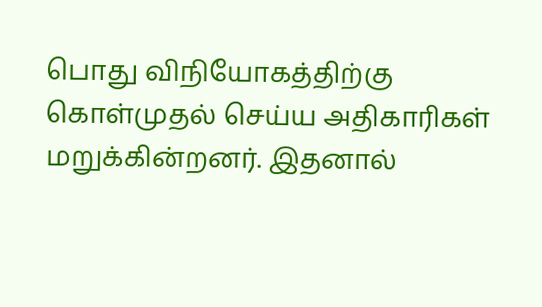பொது விநியோகத்திற்கு கொள்முதல் செய்ய அதிகாரிகள் மறுக்கின்றனர். இதனால்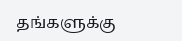தங்களுக்கு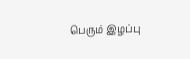பெரும் இழப்பு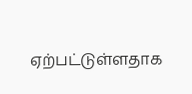ஏற்பட்டுள்ளதாக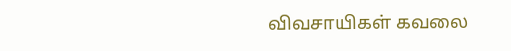விவசாயிகள் கவலை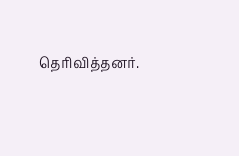தெரிவித்தனர்.